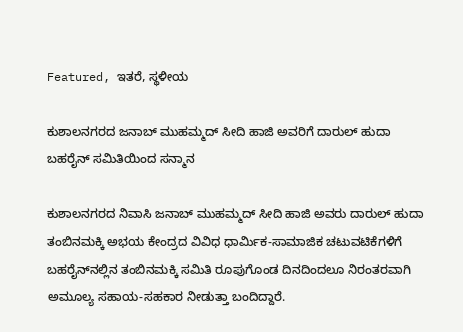Featured, ಇತರೆ, ಸ್ಥಳೀಯ

ಕುಶಾಲನಗರದ ಜನಾಬ್ ಮುಹಮ್ಮದ್ ಸೀದಿ ಹಾಜಿ ಅವರಿಗೆ ದಾರುಲ್ ಹುದಾ ಬಹರೈನ್ ಸಮಿತಿಯಿಂದ ಸನ್ಮಾನ

ಕುಶಾಲನಗರದ ನಿವಾಸಿ ಜನಾಬ್ ಮುಹಮ್ಮದ್ ಸೀದಿ ಹಾಜಿ ಅವರು ದಾರುಲ್ ಹುದಾ ತಂಬಿನಮಕ್ಕಿ ಅಭಯ ಕೇಂದ್ರದ ವಿವಿಧ ಧಾರ್ಮಿಕ-ಸಾಮಾಜಿಕ ಚಟುವಟಿಕೆಗಳಿಗೆ ಬಹರೈನ್‌ನಲ್ಲಿನ ತಂಬಿನಮಕ್ಕಿ ಸಮಿತಿ ರೂಪುಗೊಂಡ ದಿನದಿಂದಲೂ ನಿರಂತರವಾಗಿ ಅಮೂಲ್ಯ ಸಹಾಯ-ಸಹಕಾರ ನೀಡುತ್ತಾ ಬಂದಿದ್ದಾರೆ.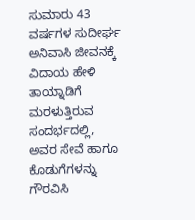ಸುಮಾರು 43 ವರ್ಷಗಳ ಸುದೀರ್ಘ ಅನಿವಾಸಿ ಜೀವನಕ್ಕೆ ವಿದಾಯ ಹೇಳಿ ತಾಯ್ನಾಡಿಗೆ ಮರಳುತ್ತಿರುವ ಸಂದರ್ಭದಲ್ಲಿ, ಅವರ ಸೇವೆ ಹಾಗೂ ಕೊಡುಗೆಗಳನ್ನು ಗೌರವಿಸಿ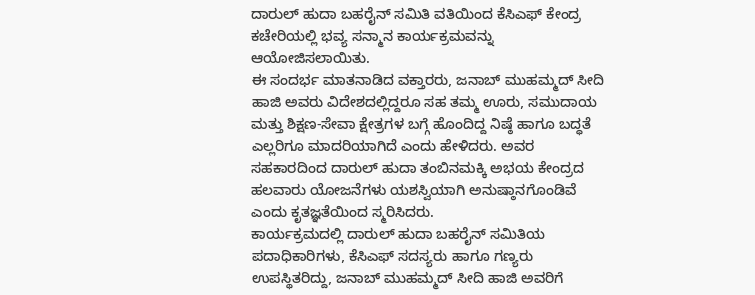ದಾರುಲ್ ಹುದಾ ಬಹರೈನ್ ಸಮಿತಿ ವತಿಯಿಂದ ಕೆಸಿಎಫ್ ಕೇಂದ್ರ ಕಚೇರಿಯಲ್ಲಿ ಭವ್ಯ ಸನ್ಮಾನ ಕಾರ್ಯಕ್ರಮವನ್ನು ಆಯೋಜಿಸಲಾಯಿತು.
ಈ ಸಂದರ್ಭ ಮಾತನಾಡಿದ ವಕ್ತಾರರು, ಜನಾಬ್ ಮುಹಮ್ಮದ್ ಸೀದಿ ಹಾಜಿ ಅವರು ವಿದೇಶದಲ್ಲಿದ್ದರೂ ಸಹ ತಮ್ಮ ಊರು, ಸಮುದಾಯ ಮತ್ತು ಶಿಕ್ಷಣ-ಸೇವಾ ಕ್ಷೇತ್ರಗಳ ಬಗ್ಗೆ ಹೊಂದಿದ್ದ ನಿಷ್ಠೆ ಹಾಗೂ ಬದ್ಧತೆ ಎಲ್ಲರಿಗೂ ಮಾದರಿಯಾಗಿದೆ ಎಂದು ಹೇಳಿದರು. ಅವರ ಸಹಕಾರದಿಂದ ದಾರುಲ್ ಹುದಾ ತಂಬಿನಮಕ್ಕಿ ಅಭಯ ಕೇಂದ್ರದ ಹಲವಾರು ಯೋಜನೆಗಳು ಯಶಸ್ವಿಯಾಗಿ ಅನುಷ್ಠಾನಗೊಂಡಿವೆ ಎಂದು ಕೃತಜ್ಞತೆಯಿಂದ ಸ್ಮರಿಸಿದರು.
ಕಾರ್ಯಕ್ರಮದಲ್ಲಿ ದಾರುಲ್ ಹುದಾ ಬಹರೈನ್ ಸಮಿತಿಯ ಪದಾಧಿಕಾರಿಗಳು, ಕೆಸಿಎಫ್ ಸದಸ್ಯರು ಹಾಗೂ ಗಣ್ಯರು ಉಪಸ್ಥಿತರಿದ್ದು, ಜನಾಬ್ ಮುಹಮ್ಮದ್ ಸೀದಿ ಹಾಜಿ ಅವರಿಗೆ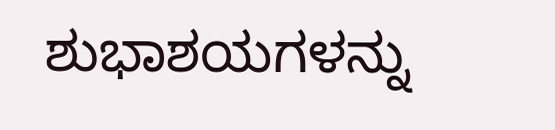ಶುಭಾಶಯಗಳನ್ನು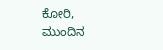ಕೋರಿ, ಮುಂದಿನ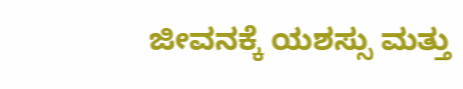ಜೀವನಕ್ಕೆ ಯಶಸ್ಸು ಮತ್ತು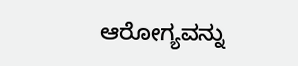ಆರೋಗ್ಯವನ್ನು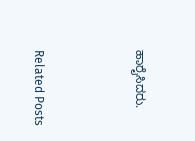ಹಾರೈಸಿದರು.



Related Posts